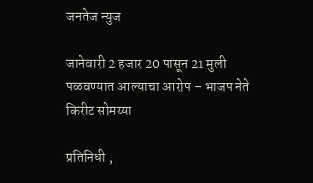जनतेज न्युज

जानेवारी 2 हजार 20 पासून 21 मुली पळवण्यात आल्याचा आरोप – भाजप नेते किरीट सोमय्या

प्रतिनिधी ,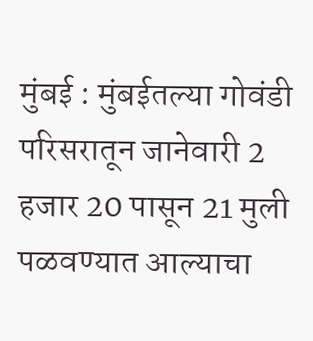मुंबई : मुंबईतल्या गोवंडी परिसरातून जानेवारी 2 हजार 20 पासून 21 मुली पळवण्यात आल्याचा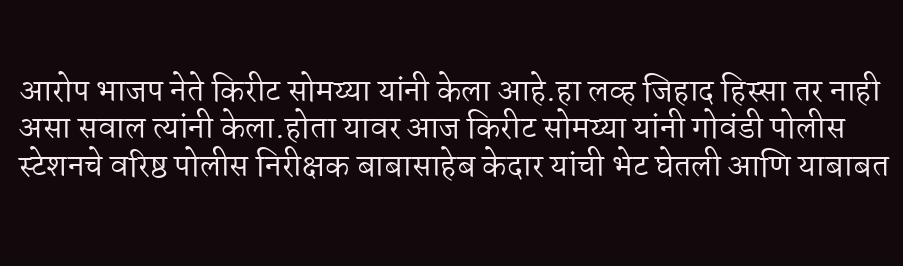आरोप भाजप नेते किरीट सोमय्या यांनी केला आहे.हा लव्ह जिहाद हिस्सा तर नाही असा सवाल त्यांनी केला.होता यावर आज किरीट सोमय्या यांनी गोवंडी पोलीस स्टेशनचे वरिष्ठ पोलीस निरीक्षक बाबासाहेब केदार यांची भेट घेतली आणि याबाबत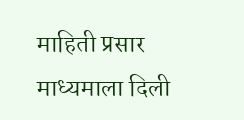माहिती प्रसार माध्यमाला दिली